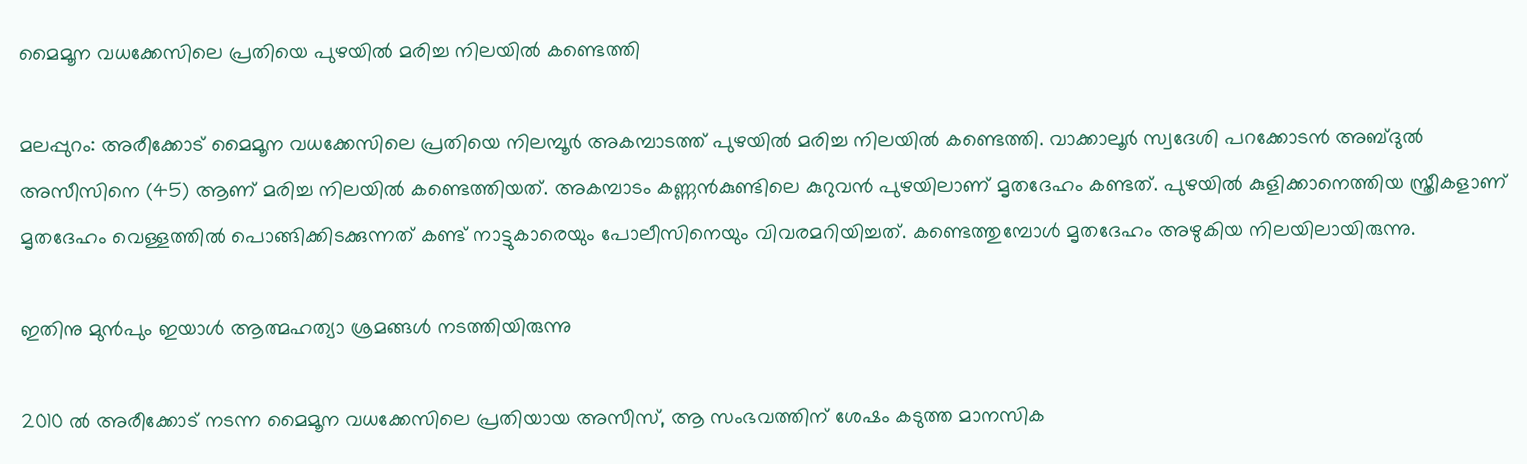മൈമൂന വധക്കേസിലെ പ്രതിയെ പുഴയില്‍ മരിച്ച നിലയില്‍ കണ്ടെത്തി

മലപ്പുറം: അരീക്കോട് മൈമൂന വധക്കേസിലെ പ്രതിയെ നിലമ്പൂര്‍ അകമ്പാടത്ത് പുഴയില്‍ മരിച്ച നിലയില്‍ കണ്ടെത്തി. വാക്കാലൂര്‍ സ്വദേശി പറക്കോടന്‍ അബ്ദുല്‍ അസീസിനെ (45) ആണ് മരിച്ച നിലയിൽ കണ്ടെത്തിയത്. അകമ്പാടം കണ്ണന്‍കുണ്ടിലെ കുറുവന്‍ പുഴയിലാണ് മൃതദേഹം കണ്ടത്. പുഴയില്‍ കുളിക്കാനെത്തിയ സ്ത്രീകളാണ് മൃതദേഹം വെള്ളത്തില്‍ പൊങ്ങിക്കിടക്കുന്നത് കണ്ട് നാട്ടുകാരെയും പോലീസിനെയും വിവരമറിയിച്ചത്. കണ്ടെത്തുമ്പോള്‍ മൃതദേഹം അഴുകിയ നിലയിലായിരുന്നു.

ഇതിനു മുന്‍പും ഇയാള്‍ ആത്മഹത്യാ ശ്രമങ്ങള്‍ നടത്തിയിരുന്നു

2010 ല്‍ അരീക്കോട് നടന്ന മൈമൂന വധക്കേസിലെ പ്രതിയായ അസീസ്, ആ സംഭവത്തിന് ശേഷം കടുത്ത മാനസിക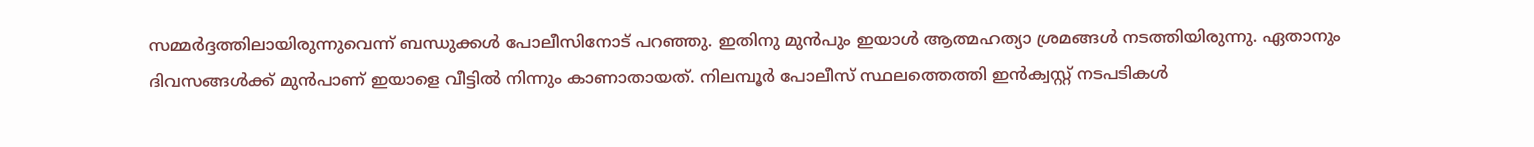സമ്മര്‍ദ്ദത്തിലായിരുന്നുവെന്ന് ബന്ധുക്കള്‍ പോലീസിനോട് പറഞ്ഞു. ഇതിനു മുന്‍പും ഇയാള്‍ ആത്മഹത്യാ ശ്രമങ്ങള്‍ നടത്തിയിരുന്നു. ഏതാനും ദിവസങ്ങള്‍ക്ക് മുന്‍പാണ് ഇയാളെ വീട്ടില്‍ നിന്നും കാണാതായത്. നിലമ്പൂര്‍ പോലീസ് സ്ഥലത്തെത്തി ഇന്‍ക്വസ്റ്റ് നടപടികള്‍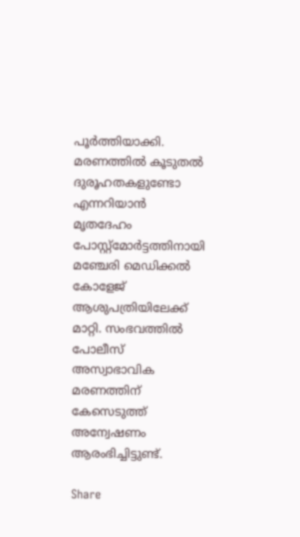പൂര്‍ത്തിയാക്കി. മരണത്തില്‍ കൂടുതല്‍ ദുരൂഹതകളുണ്ടോ എന്നറിയാന്‍ മൃതദേഹം പോസ്റ്റ്മോര്‍ട്ടത്തിനായി മഞ്ചേരി മെഡിക്കല്‍ കോളേജ് ആശുപത്രിയിലേക്ക് മാറ്റി. സംഭവത്തില്‍ പോലീസ് അസ്വാഭാവിക മരണത്തിന് കേസെടുത്ത് അന്വേഷണം ആരംഭിച്ചിട്ടുണ്ട്.

Share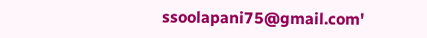ssoolapani75@gmail.com'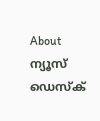About ന്യൂസ് ഡെസ്ക്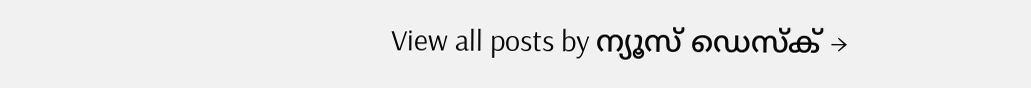View all posts by ന്യൂസ് ഡെസ്ക് →